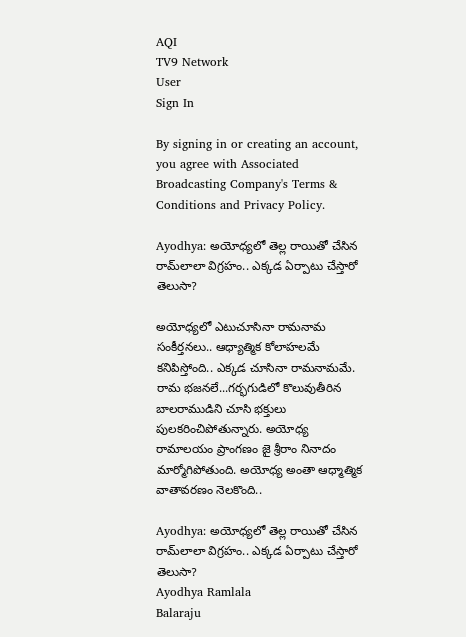AQI
TV9 Network
User
Sign In

By signing in or creating an account, you agree with Associated Broadcasting Company's Terms & Conditions and Privacy Policy.

Ayodhya: అయోధ్యలో తెల్ల రాయితో చేసిన రామ్‌లాలా విగ్రహం.. ఎక్కడ ఏర్పాటు చేస్తారో తెలుసా?

అయోధ్యలో ఎటుచూసినా రామనామ సంకీర్తనలు.. ఆధ్యాత్మిక కోలాహలమే కనిపిస్తోంది.. ఎక్కడ చూసినా రామనామమే. రామ భజనలే...గర్భగుడిలో కొలువుతీరిన బాలరాముడిని చూసి భక్తులు పులకరించిపోతున్నారు. అయోధ్య రామాలయం ప్రాంగణం జై శ్రీరాం నినాదం మార్మోగిపోతుంది. అయోధ్య అంతా ఆధ్మాత్మిక వాతావరణం నెలకొంది..

Ayodhya: అయోధ్యలో తెల్ల రాయితో చేసిన రామ్‌లాలా విగ్రహం.. ఎక్కడ ఏర్పాటు చేస్తారో తెలుసా?
Ayodhya Ramlala
Balaraju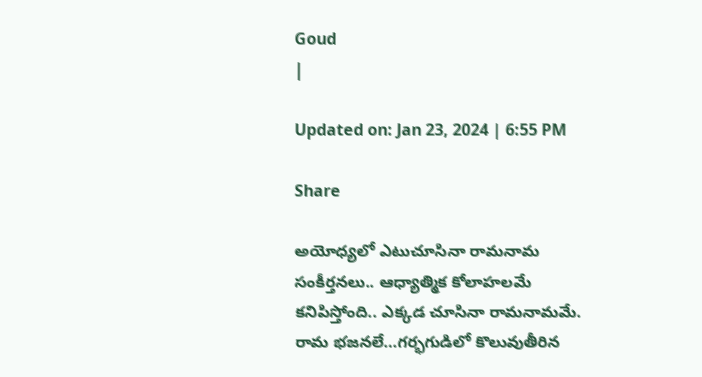Goud
|

Updated on: Jan 23, 2024 | 6:55 PM

Share

అయోధ్యలో ఎటుచూసినా రామనామ సంకీర్తనలు.. ఆధ్యాత్మిక కోలాహలమే కనిపిస్తోంది.. ఎక్కడ చూసినా రామనామమే. రామ భజనలే…గర్భగుడిలో కొలువుతీరిన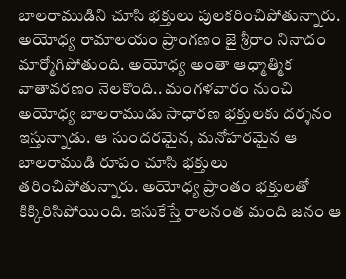బాలరాముడిని చూసి భక్తులు పులకరించిపోతున్నారు. అయోధ్య రామాలయం ప్రాంగణం జై శ్రీరాం నినాదం మార్మోగిపోతుంది. అయోధ్య అంతా ఆధ్మాత్మిక వాతావరణం నెలకొంది.. మంగళవారం నుంచి అయోధ్య బాలరాముడు సాధారణ భక్తులకు దర్శనం ఇస్తున్నాడు. ఆ సుందరమైన, మనోహరమైన ఆ బాలరాముడి రూపం చూసి భక్తులు తరించిపోతున్నారు. అయోధ్య ప్రాంతం భక్తులతో కిక్కిరిసిపోయింది. ఇసుకేస్తే రాలనంత మంది జనం ఆ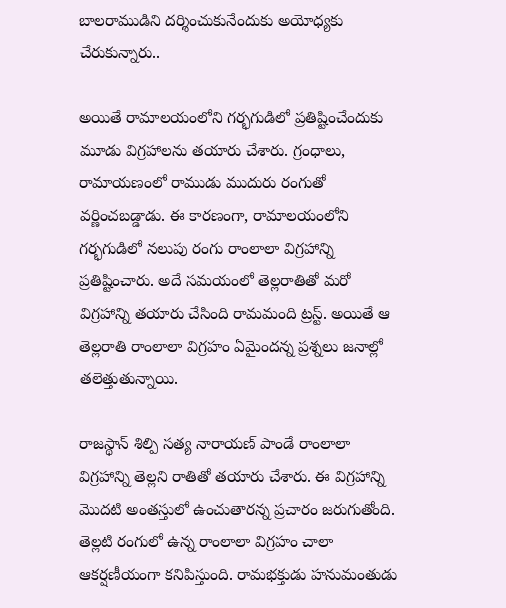బాలరాముడిని దర్శించుకునేందుకు అయోధ్యకు చేరుకున్నారు..

అయితే రామాలయంలోని గర్భగుడిలో ప్రతిష్టించేందుకు మూడు విగ్రహాలను తయారు చేశారు. గ్రంధాలు, రామాయణంలో రాముడు ముదురు రంగుతో వర్ణించబడ్డాడు. ఈ కారణంగా, రామాలయంలోని గర్భగుడిలో నలుపు రంగు రాంలాలా విగ్రహాన్ని ప్రతిష్టించారు. అదే సమయంలో తెల్లరాతితో మరో విగ్రహాన్ని తయారు చేసింది రామమంది ట్రస్ట్. అయితే ఆ తెల్లరాతి రాంలాలా విగ్రహం ఏమైందన్న ప్రశ్నలు జనాల్లో తలెత్తుతున్నాయి.

రాజస్థాన్ శిల్పి సత్య నారాయణ్ పాండే రాంలాలా విగ్రహాన్ని తెల్లని రాతితో తయారు చేశారు. ఈ విగ్రహాన్ని మొదటి అంతస్తులో ఉంచుతారన్న ప్రచారం జరుగుతోంది. తెల్లటి రంగులో ఉన్న రాంలాలా విగ్రహం చాలా ఆకర్షణీయంగా కనిపిస్తుంది. రామభక్తుడు హనుమంతుడు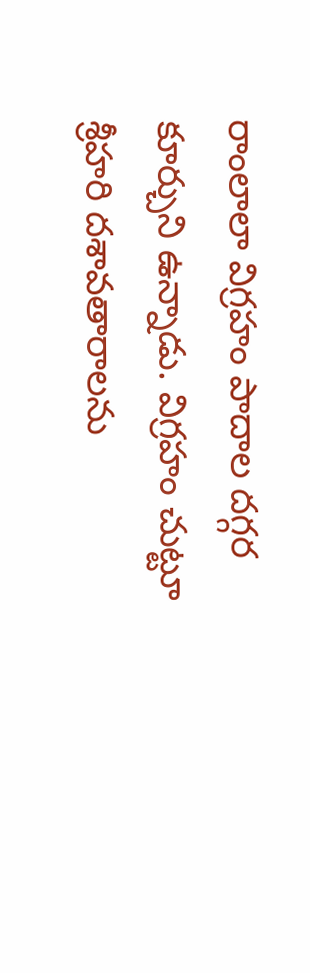రాంలాలా విగ్రహం పాదాల దగ్గర కూర్చుని ఉన్నాడు. విగ్రహం చుట్టూ శ్రీహరి దశావతారాలను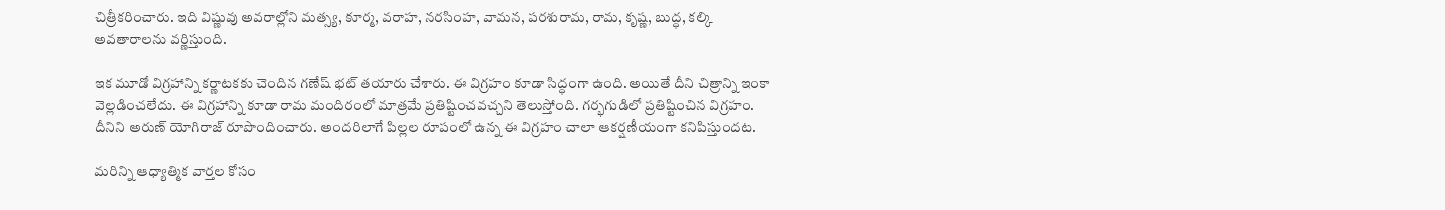చిత్రీకరించారు. ఇది విష్ణువు అవరాల్లోని మత్స్య, కూర్మ, వరాహ, నరసింహ, వామన, పరశురామ, రామ, కృష్ణ, బుద్ధ, కల్కి అవతారాలను వర్ణిస్తుంది.

ఇక మూడో విగ్రహాన్ని కర్ణాటకకు చెందిన గణేష్ భట్ తయారు చేశారు. ఈ విగ్రహం కూడా సిద్ధంగా ఉంది. అయితే దీని చిత్రాన్ని ఇంకా వెల్లడించలేదు. ఈ విగ్రహాన్ని కూడా రామ మందిరంలో మాత్రమే ప్రతిష్టించవచ్చని తెలుస్తోంది. గర్భగుడిలో ప్రతిష్టించిన విగ్రహం. దీనిని అరుణ్ యోగిరాజ్ రూపొందించారు. అందరిలాగే పిల్లల రూపంలో ఉన్న ఈ విగ్రహం చాలా ఆకర్షణీయంగా కనిపిస్తుందట.

మరిన్ని ఆధ్యాత్మిక వార్తల కోసం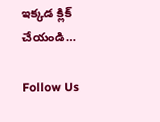ఇక్కడ క్లిక్ చేయండి…

Follow Us